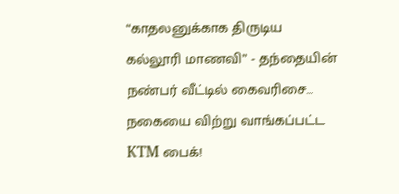“காதலனுக்காக திருடிய கல்லூரி மாணவி” - தந்தையின் நண்பர் வீட்டில் கைவரிசை… நகையை விற்று வாங்கப்பட்ட KTM பைக்!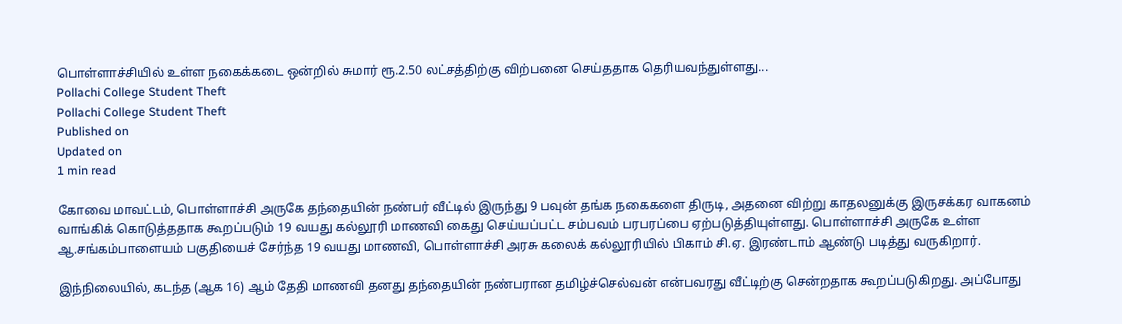பொள்ளாச்சியில் உள்ள நகைக்கடை ஒன்றில் சுமார் ரூ.2.50 லட்சத்திற்கு விற்பனை செய்ததாக தெரியவந்துள்ளது...
Pollachi College Student Theft
Pollachi College Student Theft
Published on
Updated on
1 min read

கோவை மாவட்டம், பொள்ளாச்சி அருகே தந்தையின் நண்பர் வீட்டில் இருந்து 9 பவுன் தங்க நகைகளை திருடி, அதனை விற்று காதலனுக்கு இருசக்கர வாகனம் வாங்கிக் கொடுத்ததாக கூறப்படும் 19 வயது கல்லூரி மாணவி கைது செய்யப்பட்ட சம்பவம் பரபரப்பை ஏற்படுத்தியுள்ளது. பொள்ளாச்சி அருகே உள்ள ஆ.சங்கம்பாளையம் பகுதியைச் சேர்ந்த 19 வயது மாணவி, பொள்ளாச்சி அரசு கலைக் கல்லூரியில் பிகாம் சி.ஏ. இரண்டாம் ஆண்டு படித்து வருகிறார்.

இந்நிலையில், கடந்த (ஆக 16) ஆம் தேதி மாணவி தனது தந்தையின் நண்பரான தமிழ்ச்செல்வன் என்பவரது வீட்டிற்கு சென்றதாக கூறப்படுகிறது. அப்போது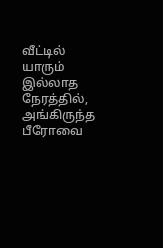வீட்டில் யாரும் இல்லாத நேரத்தில், அங்கிருந்த பீரோவை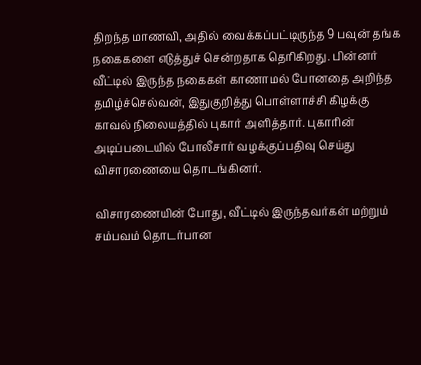திறந்த மாணவி, அதில் வைக்கப்பட்டிருந்த 9 பவுன் தங்க நகைகளை எடுத்துச் சென்றதாக தெரிகிறது. பின்னர் வீட்டில் இருந்த நகைகள் காணாமல் போனதை அறிந்த தமிழ்ச்செல்வன், இதுகுறித்து பொள்ளாச்சி கிழக்கு காவல் நிலையத்தில் புகார் அளித்தார். புகாரின் அடிப்படையில் போலீசார் வழக்குப்பதிவு செய்து விசாரணையை தொடங்கினர்.

விசாரணையின் போது, வீட்டில் இருந்தவர்கள் மற்றும் சம்பவம் தொடர்பான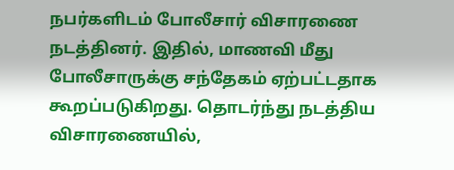நபர்களிடம் போலீசார் விசாரணை நடத்தினர். இதில், மாணவி மீது போலீசாருக்கு சந்தேகம் ஏற்பட்டதாக கூறப்படுகிறது. தொடர்ந்து நடத்திய விசாரணையில்,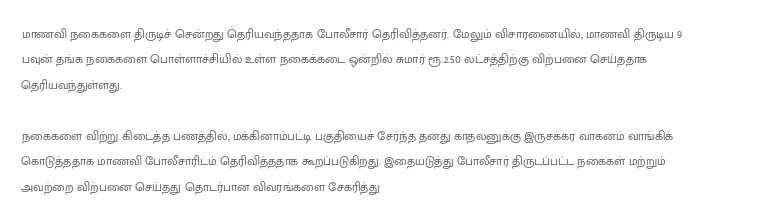மாணவி நகைகளை திருடிச் சென்றது தெரியவந்ததாக போலீசார் தெரிவித்தனர். மேலும் விசாரணையில், மாணவி திருடிய 9 பவுன் தங்க நகைகளை பொள்ளாச்சியில் உள்ள நகைக்கடை ஒன்றில் சுமார் ரூ.2.50 லட்சத்திற்கு விற்பனை செய்ததாக தெரியவந்துள்ளது.

நகைகளை விற்று கிடைத்த பணத்தில், மக்கினாம்பட்டி பகுதியைச் சேர்ந்த தனது காதலனுக்கு இருசக்கர வாகனம் வாங்கிக் கொடுத்ததாக மாணவி போலீசாரிடம் தெரிவித்ததாக கூறப்படுகிறது. இதையடுத்து போலீசார் திருடப்பட்ட நகைகள் மற்றும் அவற்றை விற்பனை செய்தது தொடர்பான விவரங்களை சேகரித்து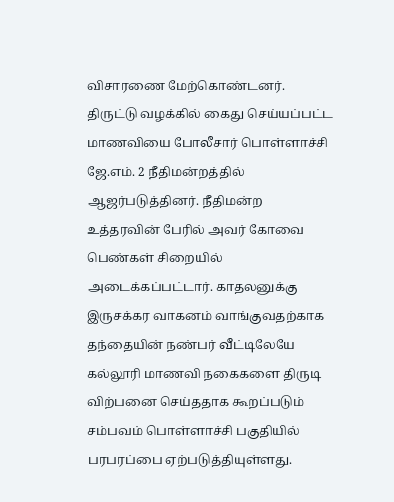விசாரணை மேற்கொண்டனர். திருட்டு வழக்கில் கைது செய்யப்பட்ட மாணவியை போலீசார் பொள்ளாச்சி ஜே.எம். 2 நீதிமன்றத்தில் ஆஜர்படுத்தினர். நீதிமன்ற உத்தரவின் பேரில் அவர் கோவை பெண்கள் சிறையில் அடைக்கப்பட்டார். காதலனுக்கு இருசக்கர வாகனம் வாங்குவதற்காக தந்தையின் நண்பர் வீட்டிலேயே கல்லூரி மாணவி நகைகளை திருடி விற்பனை செய்ததாக கூறப்படும் சம்பவம் பொள்ளாச்சி பகுதியில் பரபரப்பை ஏற்படுத்தியுள்ளது.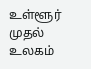உள்ளூர் முதல் உலகம்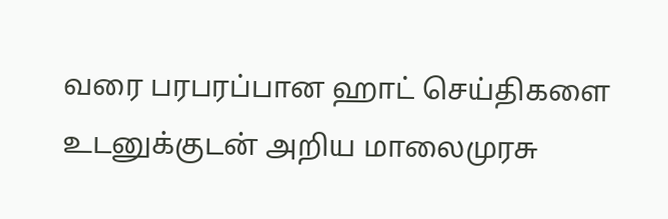வரை பரபரப்பான ஹாட் செய்திகளை உடனுக்குடன் அறிய மாலைமுரசு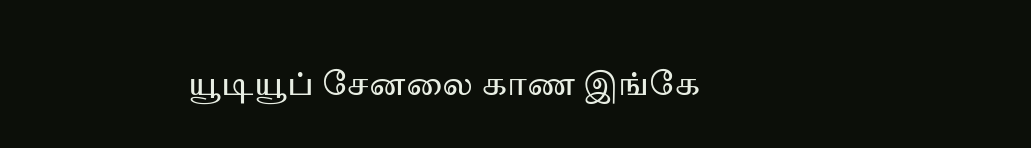யூடியூப் சேனலை காண இங்கே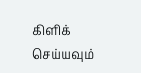கிளிக் செய்யவும்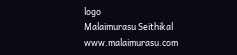logo
Malaimurasu Seithikal
www.malaimurasu.com